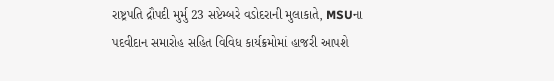રાષ્ટ્રપતિ દ્રૌપદી મુર્મુ 23 સપ્ટેમ્બરે વડોદરાની મુલાકાતે, MSUના પદવીદાન સમારોહ સહિત વિવિધ કાર્યક્રમોમાં હાજરી આપશે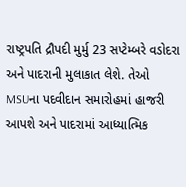રાષ્ટ્રપતિ દ્રૌપદી મુર્મુ 23 સપ્ટેમ્બરે વડોદરા અને પાદરાની મુલાકાત લેશે. તેઓ MSUના પદવીદાન સમારોહમાં હાજરી આપશે અને પાદરામાં આધ્યાત્મિક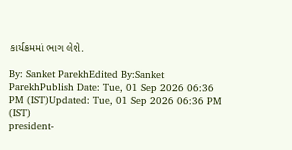કાર્યક્રમમાં ભાગ લેશે.

By: Sanket ParekhEdited By:Sanket ParekhPublish Date: Tue, 01 Sep 2026 06:36 PM (IST)Updated: Tue, 01 Sep 2026 06:36 PM (IST)
president-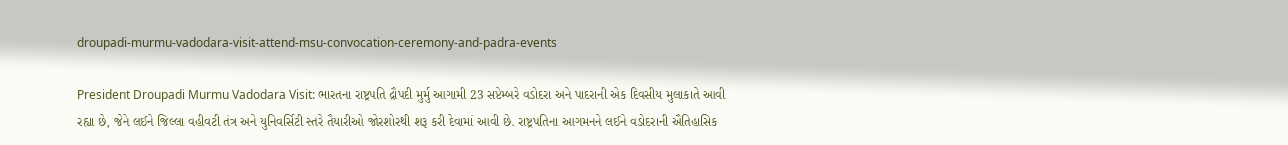droupadi-murmu-vadodara-visit-attend-msu-convocation-ceremony-and-padra-events

President Droupadi Murmu Vadodara Visit: ભારતના રાષ્ટ્રપતિ દ્રૌપદી મુર્મુ આગામી 23 સપ્ટેમ્બરે વડોદરા અને પાદરાની એક દિવસીય મુલાકાતે આવી રહ્યા છે, જેને લઈને જિલ્લા વહીવટી તંત્ર અને યુનિવર્સિટી સ્તરે તૈયારીઓ જોરશોરથી શરૂ કરી દેવામાં આવી છે. રાષ્ટ્રપતિના આગમનને લઈને વડોદરાની ઐતિહાસિક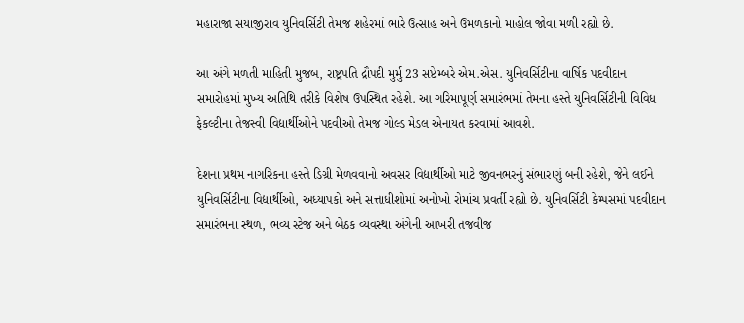મહારાજા સયાજીરાવ યુનિવર્સિટી તેમજ શહેરમાં ભારે ઉત્સાહ અને ઉમળકાનો માહોલ જોવા મળી રહ્યો છે.

આ અંગે મળતી માહિતી મુજબ, રાષ્ટ્રપતિ દ્રૌપદી મુર્મુ 23 સપ્ટેમ્બરે એમ.એસ. યુનિવર્સિટીના વાર્ષિક પદવીદાન સમારોહમાં મુખ્ય અતિથિ તરીકે વિશેષ ઉપસ્થિત રહેશે. આ ગરિમાપૂર્ણ સમારંભમાં તેમના હસ્તે યુનિવર્સિટીની વિવિધ ફેકલ્ટીના તેજસ્વી વિદ્યાર્થીઓને પદવીઓ તેમજ ગોલ્ડ મેડલ એનાયત કરવામાં આવશે.

દેશના પ્રથમ નાગરિકના હસ્તે ડિગ્રી મેળવવાનો અવસર વિદ્યાર્થીઓ માટે જીવનભરનું સંભારણું બની રહેશે, જેને લઈને યુનિવર્સિટીના વિદ્યાર્થીઓ, અધ્યાપકો અને સત્તાધીશોમાં અનોખો રોમાંચ પ્રવર્તી રહ્યો છે. યુનિવર્સિટી કેમ્પસમાં પદવીદાન સમારંભના સ્થળ, ભવ્ય સ્ટેજ અને બેઠક વ્યવસ્થા અંગેની આખરી તજવીજ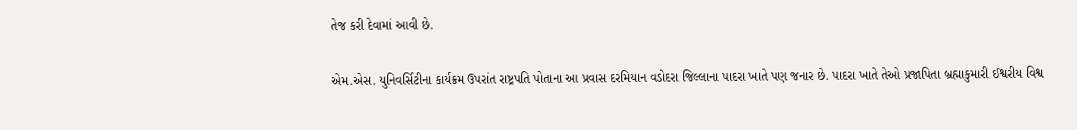તેજ કરી દેવામાં આવી છે.

એમ.એસ. યુનિવર્સિટીના કાર્યક્રમ ઉપરાંત રાષ્ટ્રપતિ પોતાના આ પ્રવાસ દરમિયાન વડોદરા જિલ્લાના પાદરા ખાતે પણ જનાર છે. પાદરા ખાતે તેઓ પ્રજાપિતા બ્રહ્માકુમારી ઈશ્વરીય વિશ્વ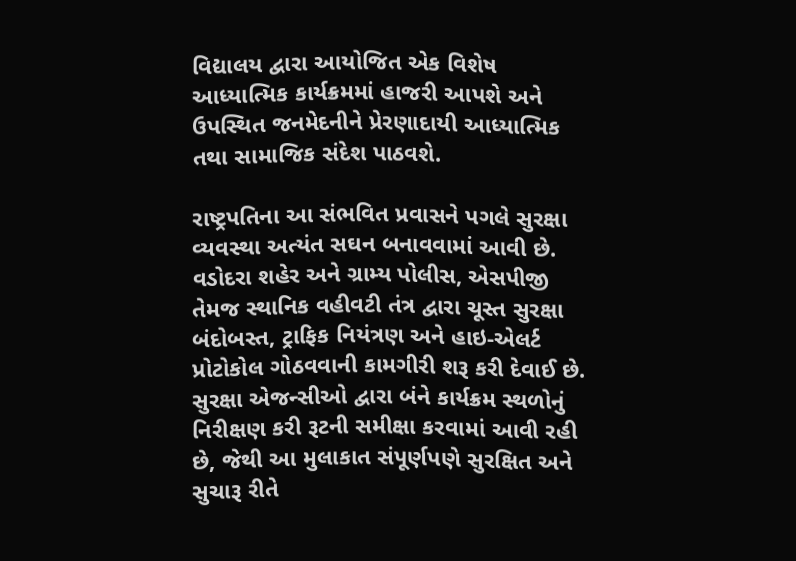વિદ્યાલય દ્વારા આયોજિત એક વિશેષ આધ્યાત્મિક કાર્યક્રમમાં હાજરી આપશે અને ઉપસ્થિત જનમેદનીને પ્રેરણાદાયી આધ્યાત્મિક તથા સામાજિક સંદેશ પાઠવશે.

રાષ્ટ્રપતિના આ સંભવિત પ્રવાસને પગલે સુરક્ષા વ્યવસ્થા અત્યંત સઘન બનાવવામાં આવી છે. વડોદરા શહેર અને ગ્રામ્ય પોલીસ, એસપીજી તેમજ સ્થાનિક વહીવટી તંત્ર દ્વારા ચૂસ્ત સુરક્ષા બંદોબસ્ત, ટ્રાફિક નિયંત્રણ અને હાઇ-એલર્ટ પ્રોટોકોલ ગોઠવવાની કામગીરી શરૂ કરી દેવાઈ છે. સુરક્ષા એજન્સીઓ દ્વારા બંને કાર્યક્રમ સ્થળોનું નિરીક્ષણ કરી રૂટની સમીક્ષા કરવામાં આવી રહી છે, જેથી આ મુલાકાત સંપૂર્ણપણે સુરક્ષિત અને સુચારૂ રીતે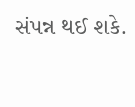સંપન્ન થઈ શકે.